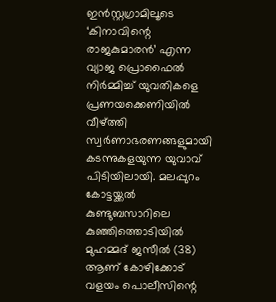ഇൻസ്റ്റഗ്രാമിലൂടെ ‘കിനാവിന്റെ രാജകുമാരൻ’ എന്ന വ്യാജ പ്രൊഫൈൽ നിർമ്മിച്ച് യുവതികളെ പ്രണയക്കെണിയിൽ വീഴ്ത്തി സ്വർണാഭരണങ്ങളുമായി കടന്നുകളയുന്ന യുവാവ് പിടിയിലായി. മലപ്പുറം കോട്ടയ്ക്കൽ കുണ്ടുബസാറിലെ കുഞ്ഞിത്തൊടിയിൽ മുഹമ്മദ് ജസീൽ (38) ആണ് കോഴിക്കോട് വളയം പൊലീസിന്റെ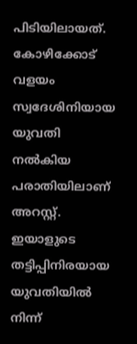പിടിയിലായത്. കോഴിക്കോട് വളയം സ്വദേശിനിയായ യുവതി നൽകിയ പരാതിയിലാണ് അറസ്റ്റ്. ഇയാളുടെ തട്ടിപ്പിനിരയായ യുവതിയിൽ നിന്ന്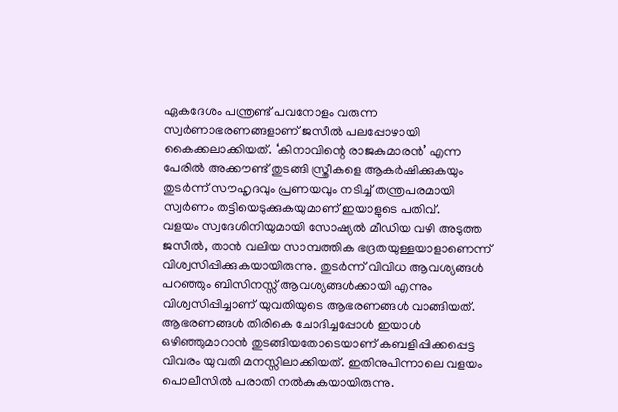ഏകദേശം പന്ത്രണ്ട് പവനോളം വരുന്ന സ്വർണാഭരണങ്ങളാണ് ജസീൽ പലപ്പോഴായി കൈക്കലാക്കിയത്. ‘കിനാവിന്റെ രാജകുമാരൻ’ എന്ന പേരിൽ അക്കൗണ്ട് തുടങ്ങി സ്ത്രീകളെ ആകർഷിക്കുകയും തുടർന്ന് സൗഹൃദവും പ്രണയവും നടിച്ച് തന്ത്രപരമായി സ്വർണം തട്ടിയെടുക്കുകയുമാണ് ഇയാളുടെ പതിവ്.
വളയം സ്വദേശിനിയുമായി സോഷ്യൽ മീഡിയ വഴി അടുത്ത ജസീൽ, താൻ വലിയ സാമ്പത്തിക ഭദ്രതയുള്ളയാളാണെന്ന് വിശ്വസിപ്പിക്കുകയായിരുന്നു. തുടർന്ന് വിവിധ ആവശ്യങ്ങൾ പറഞ്ഞും ബിസിനസ്സ് ആവശ്യങ്ങൾക്കായി എന്നും വിശ്വസിപ്പിച്ചാണ് യുവതിയുടെ ആഭരണങ്ങൾ വാങ്ങിയത്. ആഭരണങ്ങൾ തിരികെ ചോദിച്ചപ്പോൾ ഇയാൾ ഒഴിഞ്ഞുമാറാൻ തുടങ്ങിയതോടെയാണ് കബളിപ്പിക്കപ്പെട്ട വിവരം യുവതി മനസ്സിലാക്കിയത്. ഇതിനുപിന്നാലെ വളയം പൊലീസിൽ പരാതി നൽകുകയായിരുന്നു.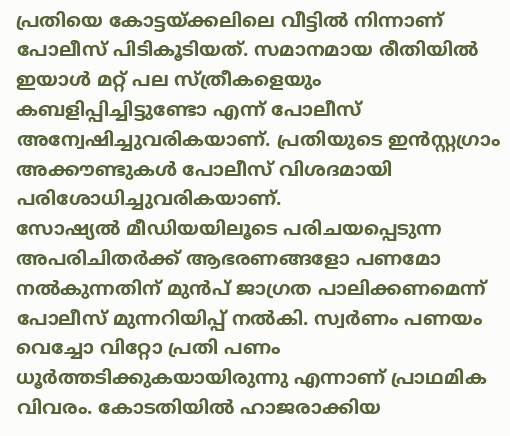പ്രതിയെ കോട്ടയ്ക്കലിലെ വീട്ടിൽ നിന്നാണ് പോലീസ് പിടികൂടിയത്. സമാനമായ രീതിയിൽ ഇയാൾ മറ്റ് പല സ്ത്രീകളെയും കബളിപ്പിച്ചിട്ടുണ്ടോ എന്ന് പോലീസ് അന്വേഷിച്ചുവരികയാണ്. പ്രതിയുടെ ഇൻസ്റ്റഗ്രാം അക്കൗണ്ടുകൾ പോലീസ് വിശദമായി പരിശോധിച്ചുവരികയാണ്.
സോഷ്യൽ മീഡിയയിലൂടെ പരിചയപ്പെടുന്ന അപരിചിതർക്ക് ആഭരണങ്ങളോ പണമോ നൽകുന്നതിന് മുൻപ് ജാഗ്രത പാലിക്കണമെന്ന് പോലീസ് മുന്നറിയിപ്പ് നൽകി. സ്വർണം പണയം വെച്ചോ വിറ്റോ പ്രതി പണം ധൂർത്തടിക്കുകയായിരുന്നു എന്നാണ് പ്രാഥമിക വിവരം. കോടതിയിൽ ഹാജരാക്കിയ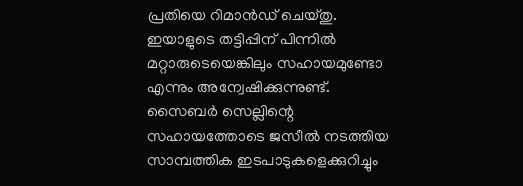പ്രതിയെ റിമാൻഡ് ചെയ്തു. ഇയാളുടെ തട്ടിപ്പിന് പിന്നിൽ മറ്റാരുടെയെങ്കിലും സഹായമുണ്ടോ എന്നും അന്വേഷിക്കുന്നുണ്ട്. സൈബർ സെല്ലിന്റെ സഹായത്തോടെ ജസീൽ നടത്തിയ സാമ്പത്തിക ഇടപാടുകളെക്കുറിച്ചും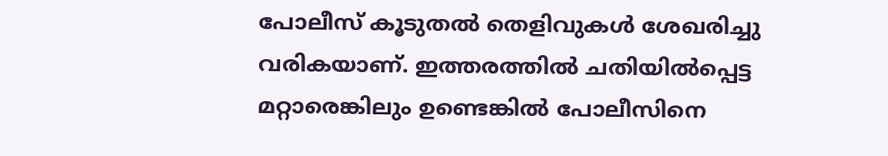പോലീസ് കൂടുതൽ തെളിവുകൾ ശേഖരിച്ചു വരികയാണ്. ഇത്തരത്തിൽ ചതിയിൽപ്പെട്ട മറ്റാരെങ്കിലും ഉണ്ടെങ്കിൽ പോലീസിനെ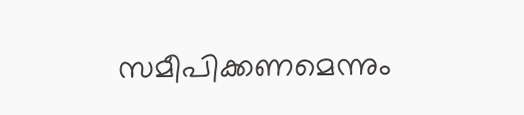സമീപിക്കണമെന്നും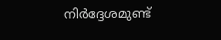നിർദ്ദേശമുണ്ട്